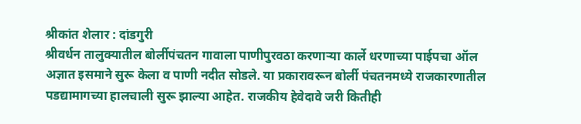श्रीकांत शेलार : दांडगुरी
श्रीवर्धन तालुक्यातील बोर्लीपंचतन गावाला पाणीपुरवठा करणाऱ्या कार्ले धरणाच्या पाईपचा ऑल अज्ञात इसमाने सुरू केला व पाणी नदीत सोडले. या प्रकारावरून बोर्ली पंचतनमध्ये राजकारणातील पडद्यामागच्या हालचाली सुरू झाल्या आहेत. राजकीय हेवेदावे जरी कितीही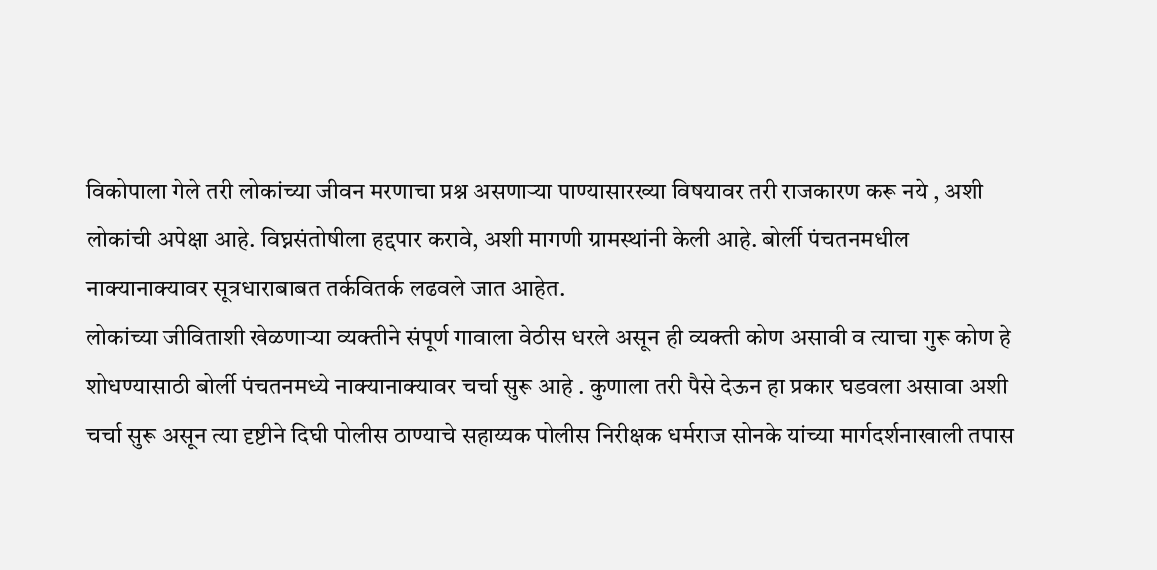विकोपाला गेले तरी लोकांच्या जीवन मरणाचा प्रश्न असणाऱ्या पाण्यासारख्या विषयावर तरी राजकारण करू नये , अशी लोकांची अपेक्षा आहे. विघ्नसंतोषीला हद्दपार करावे, अशी मागणी ग्रामस्थांनी केली आहे. बोर्ली पंचतनमधील नाक्यानाक्यावर सूत्रधाराबाबत तर्कवितर्क लढवले जात आहेत.
लोकांच्या जीविताशी खेळणाऱ्या व्यक्तीने संपूर्ण गावाला वेठीस धरले असून ही व्यक्ती कोण असावी व त्याचा गुरू कोण हे शोधण्यासाठी बोर्ली पंचतनमध्ये नाक्यानाक्यावर चर्चा सुरू आहे . कुणाला तरी पैसे देऊन हा प्रकार घडवला असावा अशी चर्चा सुरू असून त्या दृष्टीने दिघी पोलीस ठाण्याचे सहाय्यक पोलीस निरीक्षक धर्मराज सोनके यांच्या मार्गदर्शनाखाली तपास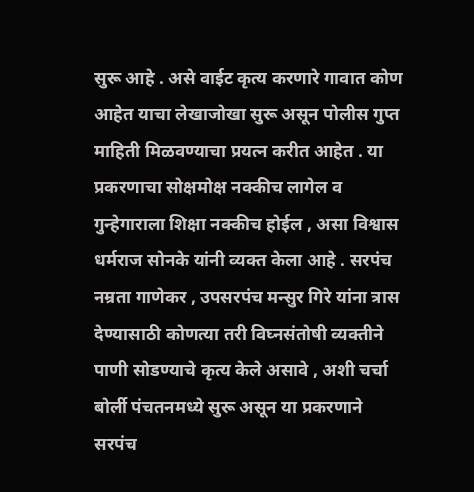सुरू आहे . असे वाईट कृत्य करणारे गावात कोण आहेत याचा लेखाजोखा सुरू असून पोलीस गुप्त माहिती मिळवण्याचा प्रयत्न करीत आहेत . या प्रकरणाचा सोक्षमोक्ष नक्कीच लागेल व गुन्हेगाराला शिक्षा नक्कीच होईल , असा विश्वास धर्मराज सोनके यांनी व्यक्त केला आहे . सरपंच नम्रता गाणेकर , उपसरपंच मन्सुर गिरे यांना त्रास देण्यासाठी कोणत्या तरी विघ्नसंतोषी व्यक्तीने पाणी सोडण्याचे कृत्य केले असावे , अशी चर्चा बोर्ली पंचतनमध्ये सुरू असून या प्रकरणाने सरपंच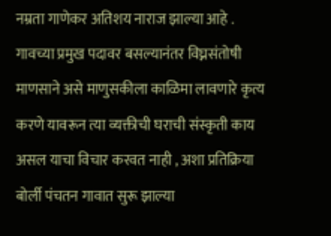नम्रता गाणेकर अतिशय नाराज झाल्या आहे . गावच्या प्रमुख पदावर बसल्यानंतर विघ्नसंतोषी माणसाने असे माणुसकीला काळिमा लावणारे कृत्य करणे यावरून त्या व्यक्तीची घराची संस्कृती काय असल याचा विचार करवत नाही , अशा प्रतिक्रिया बोर्ली पंचतन गावात सुरू झाल्या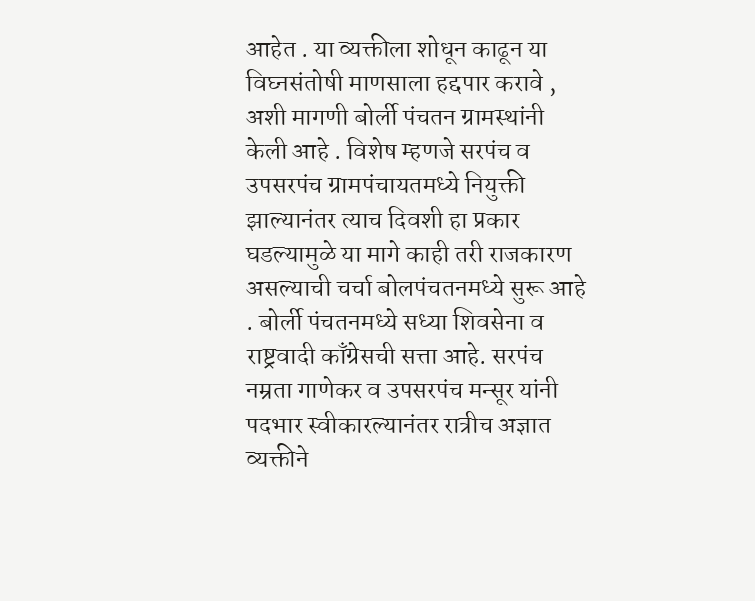आहेत . या व्यक्तीला शोधून काढून या विघ्नसंतोषी माणसाला हद्दपार करावे , अशी मागणी बोर्ली पंचतन ग्रामस्थांनी केली आहे . विशेष म्हणजे सरपंच व उपसरपंच ग्रामपंचायतमध्ये नियुक्ती झाल्यानंतर त्याच दिवशी हा प्रकार घडल्यामुळे या मागे काही तरी राजकारण असल्याची चर्चा बोलपंचतनमध्ये सुरू आहे . बोर्ली पंचतनमध्ये सध्या शिवसेना व राष्ट्रवादी काँग्रेसची सत्ता आहे. सरपंच नम्रता गाणेकर व उपसरपंच मन्सूर यांनी पदभार स्वीकारल्यानंतर रात्रीच अज्ञात व्यक्तीने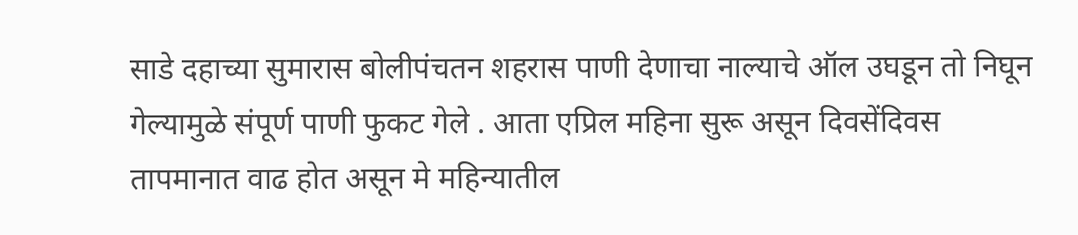साडे दहाच्या सुमारास बोलीपंचतन शहरास पाणी देणाचा नाल्याचे ऑल उघडून तो निघून गेल्यामुळे संपूर्ण पाणी फुकट गेले . आता एप्रिल महिना सुरू असून दिवसेंदिवस तापमानात वाढ होत असून मे महिन्यातील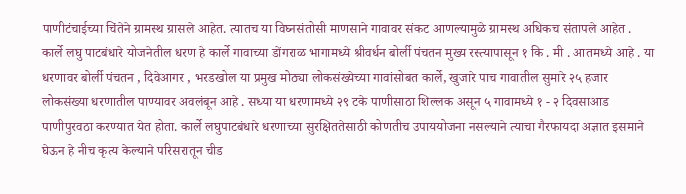पाणीटंचाईच्या चिंतेने ग्रामस्थ ग्रासले आहेत. त्यातच या विघ्नसंतोसी माणसाने गावावर संकट आणल्यामुळे ग्रामस्थ अधिकच संतापले आहेत .
कार्ले लघु पाटबंधारे योजनेतील धरण हे कार्ले गावाच्या डोंगराळ भागामध्ये श्रीवर्धन बोर्ली पंचतन मुख्य रस्त्यापासून १ कि . मी . आतमध्ये आहे . या धरणावर बोर्ली पंचतन , दिवेआगर , भरडखोल या प्रमुख मोठ्या लोकसंख्येच्या गावांसोबत कार्ले, खुजारे पाच गावातील सुमारे २५ हजार लोकसंख्या धरणातील पाण्यावर अवलंबून आहे . सध्या या धरणामध्ये २९ टके पाणीसाठा शिल्लक असून ५ गावामध्ये १ - २ दिवसाआड पाणीपुरवठा करण्यात येत होता. कार्ले लघुपाटबंधारे धरणाच्या सुरक्षिततेसाठी कोणतीच उपाययोजना नसल्याने त्याचा गैरफायदा अज्ञात इसमाने घेऊन हे नीच कृत्य केल्याने परिसरातून चीड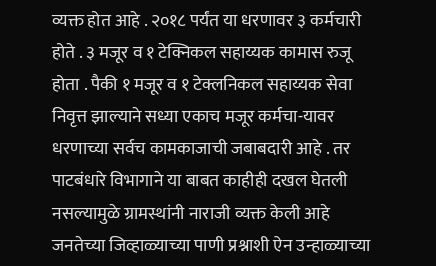व्यक्त होत आहे . २०१८ पर्यंत या धरणावर ३ कर्मचारी होते . ३ मजूर व १ टेक्निकल सहाय्यक कामास रुजू होता . पैकी १ मजूर व १ टेक्लनिकल सहाय्यक सेवा निवृत्त झाल्याने सध्या एकाच मजूर कर्मचा-यावर धरणाच्या सर्वच कामकाजाची जबाबदारी आहे . तर पाटबंधारे विभागाने या बाबत काहीही दखल घेतली नसल्यामुळे ग्रामस्थांनी नाराजी व्यक्त केली आहे जनतेच्या जिव्हाळ्याच्या पाणी प्रश्नाशी ऐन उन्हाळ्याच्या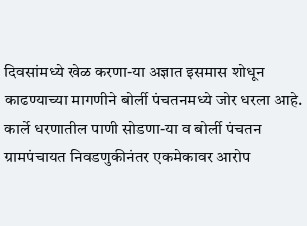दिवसांमध्ये खेळ करणा-या अज्ञात इसमास शोधून काढण्याच्या मागणीने बोर्ली पंचतनमध्ये जोर धरला आहे. कार्ले धरणातील पाणी सोडणा-या व बोर्ली पंचतन ग्रामपंचायत निवडणुकीनंतर एकमेकावर आरोप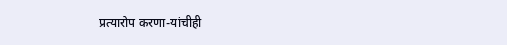प्रत्यारोप करणा-यांचीही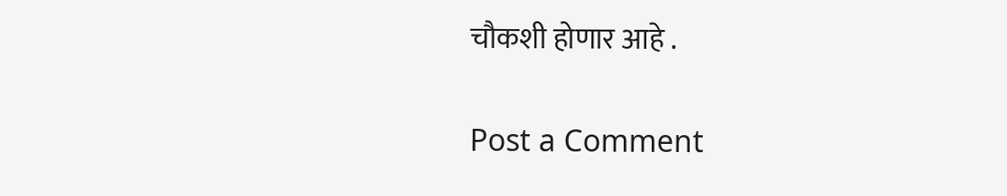चौकशी होणार आहे .

Post a Comment